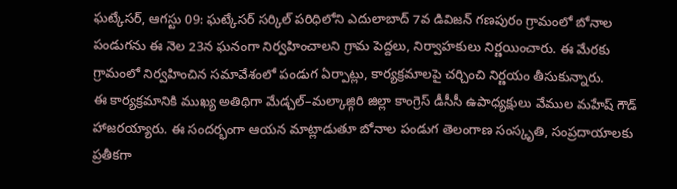ఘట్కేసర్, ఆగస్టు 09: ఘట్కేసర్ సర్కిల్ పరిధిలోని ఎదులాబాద్ 7వ డివిజన్ గణపురం గ్రామంలో బోనాల పండుగను ఈ నెల 23న ఘనంగా నిర్వహించాలని గ్రామ పెద్దలు, నిర్వాహకులు నిర్ణయించారు. ఈ మేరకు గ్రామంలో నిర్వహించిన సమావేశంలో పండుగ ఏర్పాట్లు, కార్యక్రమాలపై చర్చించి నిర్ణయం తీసుకున్నారు.
ఈ కార్యక్రమానికి ముఖ్య అతిథిగా మేడ్చల్–మల్కాజ్గిరి జిల్లా కాంగ్రెస్ డీసీసీ ఉపాధ్యక్షులు వేముల మహేష్ గౌడ్ హాజరయ్యారు. ఈ సందర్భంగా ఆయన మాట్లాడుతూ బోనాల పండుగ తెలంగాణ సంస్కృతి, సంప్రదాయాలకు ప్రతీకగా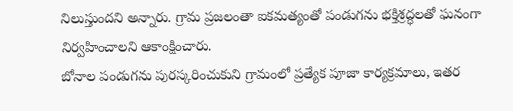నిలుస్తుందని అన్నారు. గ్రామ ప్రజలంతా ఐకమత్యంతో పండుగను భక్తిశ్రద్ధలతో ఘనంగా నిర్వహించాలని ఆకాంక్షించారు.
బోనాల పండుగను పురస్కరించుకుని గ్రామంలో ప్రత్యేక పూజా కార్యక్రమాలు, ఇతర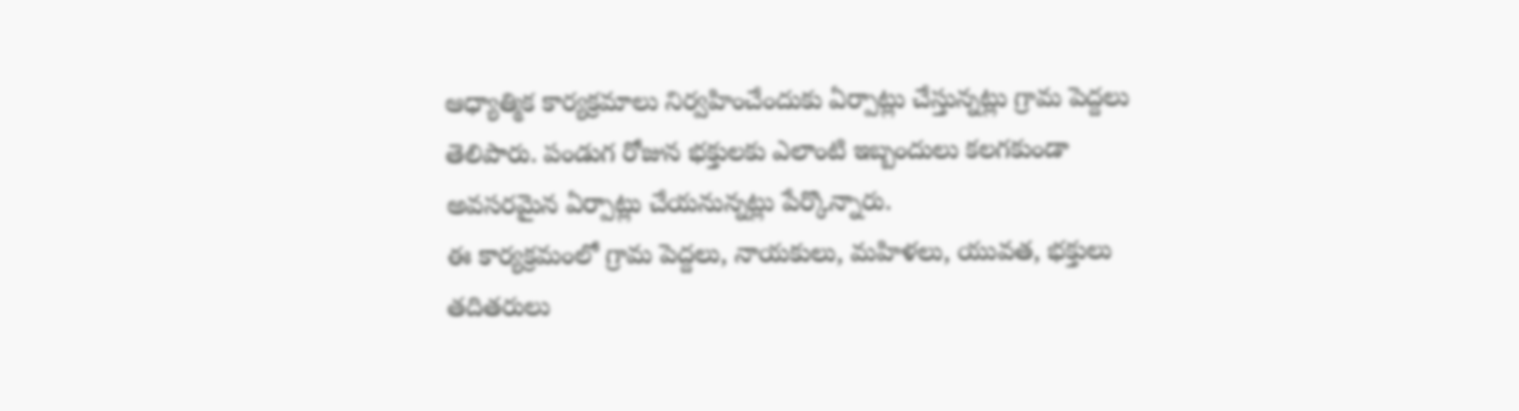ఆధ్యాత్మిక కార్యక్రమాలు నిర్వహించేందుకు ఏర్పాట్లు చేస్తున్నట్లు గ్రామ పెద్దలు తెలిపారు. పండుగ రోజున భక్తులకు ఎలాంటి ఇబ్బందులు కలగకుండా అవసరమైన ఏర్పాట్లు చేయనున్నట్లు పేర్కొన్నారు.
ఈ కార్యక్రమంలో గ్రామ పెద్దలు, నాయకులు, మహిళలు, యువత, భక్తులు తదితరులు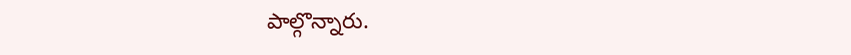పాల్గొన్నారు.